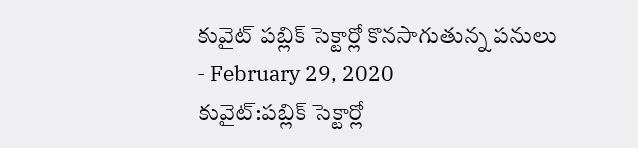కువైట్ పబ్లిక్ సెక్టార్లో కొనసాగుతున్న పనులు
- February 29, 2020
కువైట్:పబ్లిక్ సెక్టార్లో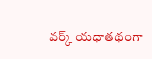వర్క్ యధాతథంగా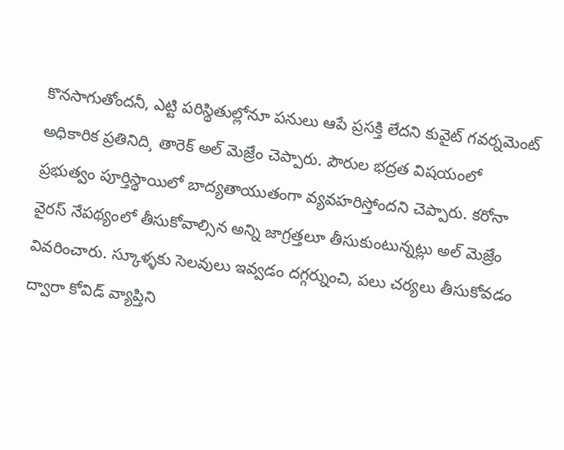కొనసాగుతోందనీ, ఎట్టి పరిస్థితుల్లోనూ పనులు ఆపే ప్రసక్తి లేదని కువైట్ గవర్నమెంట్ అధికారిక ప్రతినిది¸ తారెక్ అల్ మెజ్రేం చెప్పారు. పౌరుల భద్రత విషయంలో ప్రభుత్వం పూర్తిస్థాయిలో బాద్యతాయుతంగా వ్యవహరిస్తోందని చెప్పారు. కరోనా వైరస్ నేపథ్యంలో తీసుకోవాల్సిన అన్ని జాగ్రత్తలూ తీసుకుంటున్నట్లు అల్ మెజ్రేం వివరించారు. స్కూళ్ళకు సెలవులు ఇవ్వడం దగ్గర్నుంచి, పలు చర్యలు తీసుకోవడం ద్వారా కోవిడ్ వ్యాప్తిని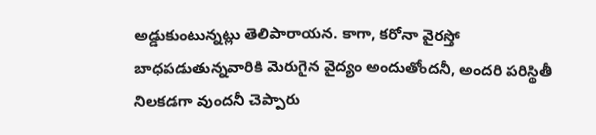అడ్డుకుంటున్నట్లు తెలిపారాయన. కాగా, కరోనా వైరస్తో బాధపడుతున్నవారికి మెరుగైన వైద్యం అందుతోందనీ, అందరి పరిస్థితీ నిలకడగా వుందనీ చెప్పారు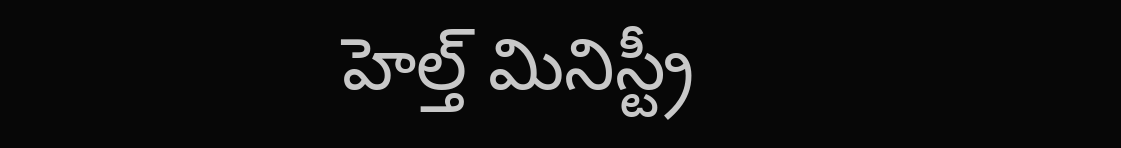హెల్త్ మినిస్ట్రీ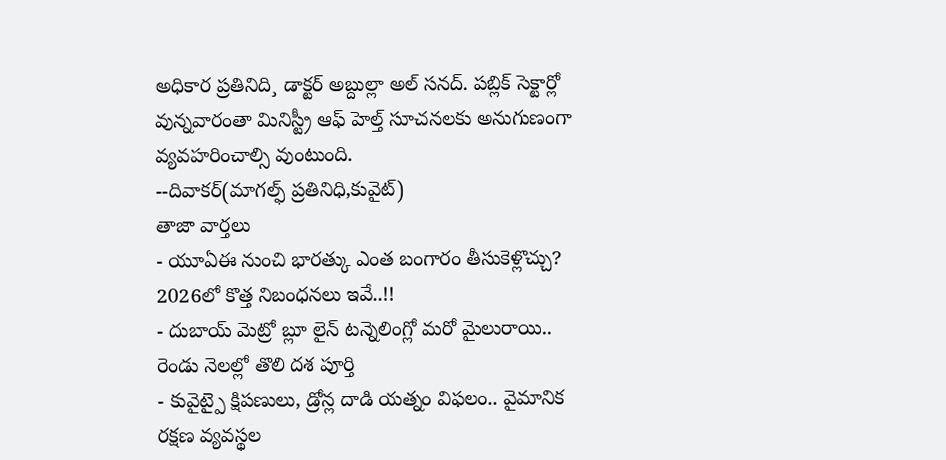అధికార ప్రతినిది¸ డాక్టర్ అబ్దుల్లా అల్ సనద్. పబ్లిక్ సెక్టార్లో వున్నవారంతా మినిస్ట్రీ ఆఫ్ హెల్త్ సూచనలకు అనుగుణంగా వ్యవహరించాల్సి వుంటుంది.
--దివాకర్(మాగల్ఫ్ ప్రతినిధి,కువైట్)
తాజా వార్తలు
- యూఏఈ నుంచి భారత్కు ఎంత బంగారం తీసుకెళ్లొచ్చు? 2026లో కొత్త నిబంధనలు ఇవే..!!
- దుబాయ్ మెట్రో బ్లూ లైన్ టన్నెలింగ్లో మరో మైలురాయి.. రెండు నెలల్లో తొలి దశ పూర్తి
- కువైట్పై క్షిపణులు, డ్రోన్ల దాడి యత్నం విఫలం.. వైమానిక రక్షణ వ్యవస్థల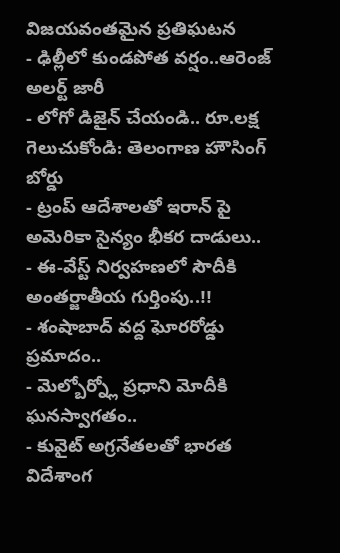విజయవంతమైన ప్రతిఘటన
- ఢిల్లీలో కుండపోత వర్షం..ఆరెంజ్ అలర్ట్ జారీ
- లోగో డిజైన్ చేయండి.. రూ.లక్ష గెలుచుకోండి: తెలంగాణ హౌసింగ్ బోర్డు
- ట్రంప్ ఆదేశాలతో ఇరాన్ పై అమెరికా సైన్యం భీకర దాడులు..
- ఈ-వేస్ట్ నిర్వహణలో సౌదీకి అంతర్జాతీయ గుర్తింపు..!!
- శంషాబాద్ వద్ద ఘోరరోడ్డు ప్రమాదం..
- మెల్బోర్న్లో ప్రధాని మోదీకి ఘనస్వాగతం..
- కువైట్ అగ్రనేతలతో భారత విదేశాంగ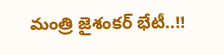మంత్రి జైశంకర్ భేటీ..!!